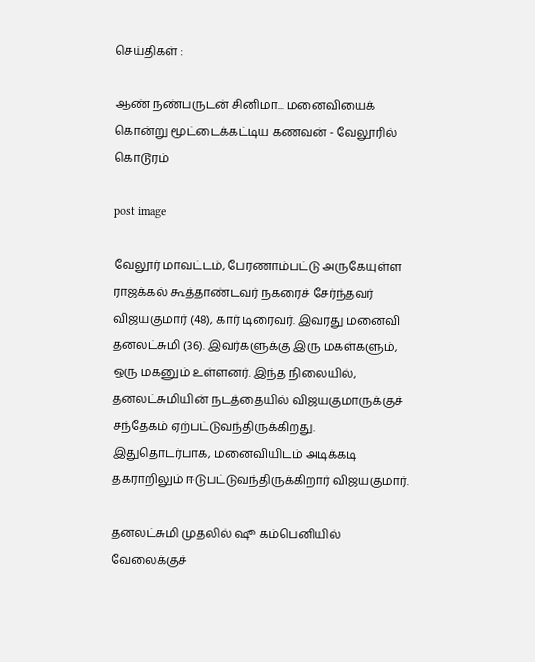செய்திகள் :

ஆண் நண்பருடன் சினிமா... மனைவியைக் கொன்று மூட்டைக்கட்டிய கணவன் - வேலூரில் கொடூரம்

post image

வேலூர் மாவட்டம், பேரணாம்பட்டு அருகேயுள்ள ராஜக்கல் கூத்தாண்டவர் நகரைச் சேர்ந்தவர் விஜயகுமார் (48), கார் டிரைவர். இவரது மனைவி தனலட்சுமி (36). இவர்களுக்கு இரு மகள்களும், ஒரு மகனும் உள்ளனர். இந்த நிலையில், தனலட்சுமியின் நடத்தையில் விஜயகுமாருக்குச் சந்தேகம் ஏற்பட்டுவந்திருக்கிறது. இதுதொடர்பாக, மனைவியிடம் அடிக்கடி தகராறிலும் ஈடுபட்டுவந்திருக்கிறார் விஜயகுமார்.

தனலட்சுமி முதலில் ஷூ கம்பெனியில் வேலைக்குச்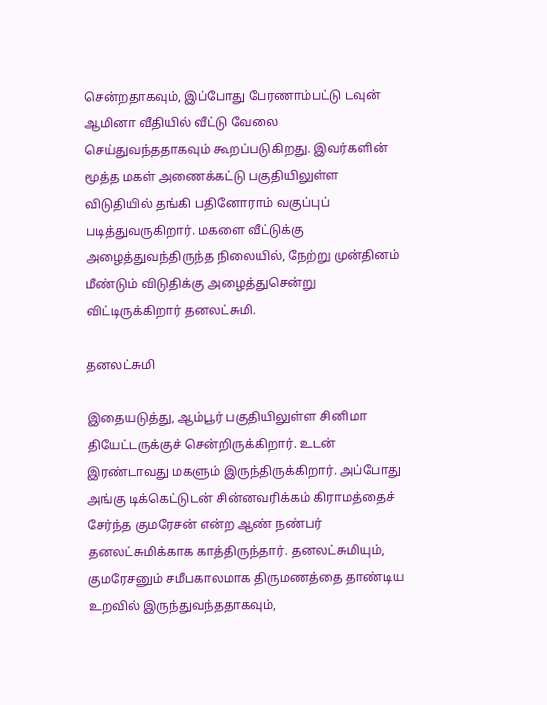சென்றதாகவும், இப்போது பேரணாம்பட்டு டவுன் ஆமினா வீதியில் வீட்டு வேலை செய்துவந்ததாகவும் கூறப்படுகிறது. இவர்களின் மூத்த மகள் அணைக்கட்டு பகுதியிலுள்ள விடுதியில் தங்கி பதினோராம் வகுப்புப் படித்துவருகிறார். மகளை வீட்டுக்கு அழைத்துவந்திருந்த நிலையில், நேற்று முன்தினம் மீண்டும் விடுதிக்கு அழைத்துசென்று விட்டிருக்கிறார் தனலட்சுமி.

தனலட்சுமி

இதையடுத்து, ஆம்பூர் பகுதியிலுள்ள சினிமா தியேட்டருக்குச் சென்றிருக்கிறார். உடன் இரண்டாவது மகளும் இருந்திருக்கிறார். அப்போது அங்கு டிக்கெட்டுடன் சின்னவரிக்கம் கிராமத்தைச் சேர்ந்த குமரேசன் என்ற ஆண் நண்பர் தனலட்சுமிக்காக காத்திருந்தார். தனலட்சுமியும், குமரேசனும் சமீபகாலமாக திருமணத்தை தாண்டிய உறவில் இருந்துவந்ததாகவும்,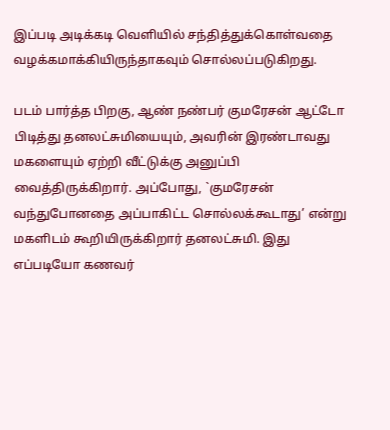இப்படி அடிக்கடி வெளியில் சந்தித்துக்கொள்வதை வழக்கமாக்கியிருந்தாகவும் சொல்லப்படுகிறது.

படம் பார்த்த பிறகு, ஆண் நண்பர் குமரேசன் ஆட்டோ பிடித்து தனலட்சுமியையும், அவரின் இரண்டாவது மகளையும் ஏற்றி வீட்டுக்கு அனுப்பி வைத்திருக்கிறார். அப்போது, `குமரேசன் வந்துபோனதை அப்பாகிட்ட சொல்லக்கூடாது’ என்று மகளிடம் கூறியிருக்கிறார் தனலட்சுமி. இது எப்படியோ கணவர்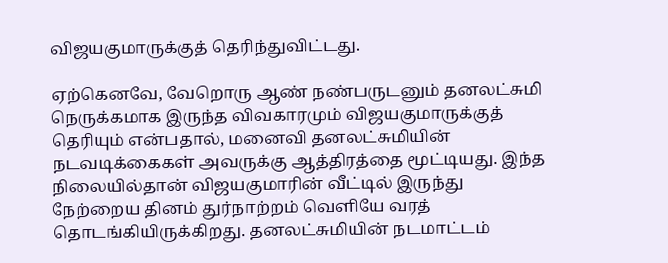விஜயகுமாருக்குத் தெரிந்துவிட்டது.

ஏற்கெனவே, வேறொரு ஆண் நண்பருடனும் தனலட்சுமி நெருக்கமாக இருந்த விவகாரமும் விஜயகுமாருக்குத் தெரியும் என்பதால், மனைவி தனலட்சுமியின் நடவடிக்கைகள் அவருக்கு ஆத்திரத்தை மூட்டியது. இந்த நிலையில்தான் விஜயகுமாரின் வீட்டில் இருந்து நேற்றைய தினம் துர்நாற்றம் வெளியே வரத் தொடங்கியிருக்கிறது. தனலட்சுமியின் நடமாட்டம்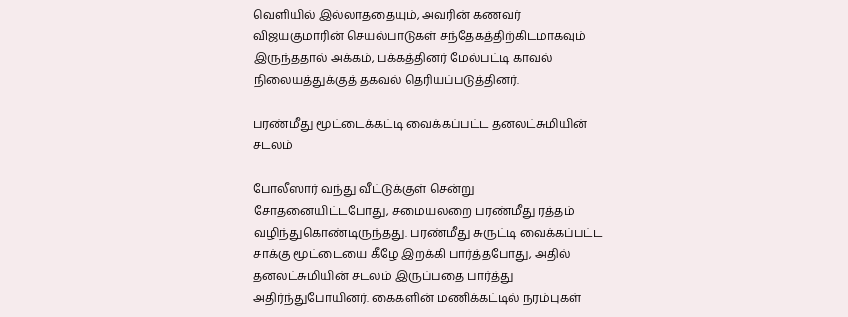வெளியில் இல்லாததையும், அவரின் கணவர் விஜயகுமாரின் செயல்பாடுகள் சந்தேகத்திற்கிடமாகவும் இருந்ததால் அக்கம், பக்கத்தினர் மேல்பட்டி காவல் நிலையத்துக்குத் தகவல் தெரியப்படுத்தினர்.

பரண்மீது மூட்டைக்கட்டி வைக்கப்பட்ட தனலட்சுமியின் சடலம்

போலீஸார் வந்து வீட்டுக்குள் சென்று சோதனையிட்டபோது, சமையலறை பரண்மீது ரத்தம் வழிந்துகொண்டிருந்தது. பரண்மீது சுருட்டி வைக்கப்பட்ட சாக்கு மூட்டையை கீழே இறக்கி பார்த்தபோது, அதில் தனலட்சுமியின் சடலம் இருப்பதை பார்த்து அதிர்ந்துபோயினர். கைகளின் மணிக்கட்டில் நரம்புகள்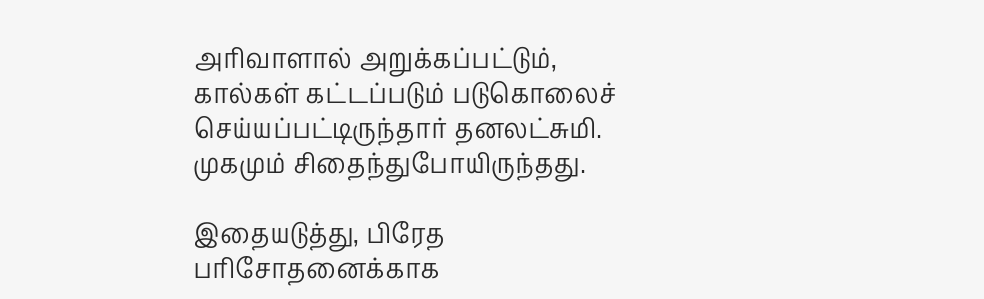அரிவாளால் அறுக்கப்பட்டும், கால்கள் கட்டப்படும் படுகொலைச் செய்யப்பட்டிருந்தார் தனலட்சுமி. முகமும் சிதைந்துபோயிருந்தது.

இதையடுத்து, பிரேத பரிசோதனைக்காக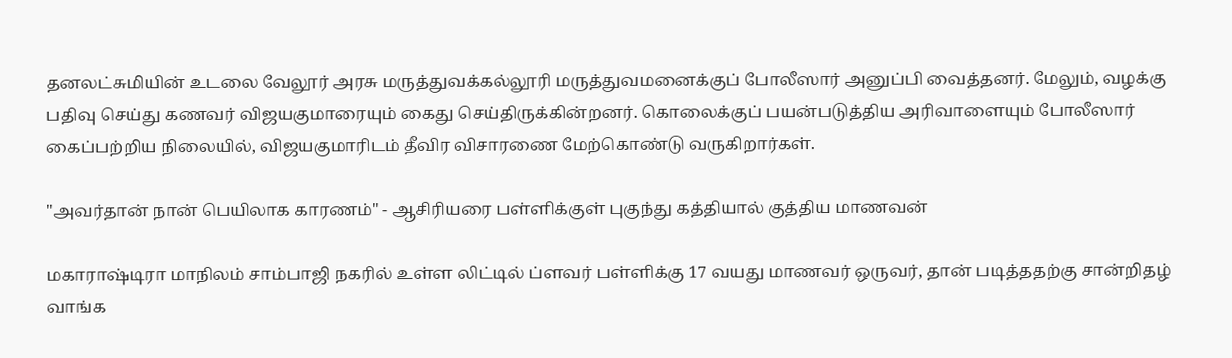தனலட்சுமியின் உடலை வேலூர் அரசு மருத்துவக்கல்லூரி மருத்துவமனைக்குப் போலீஸார் அனுப்பி வைத்தனர். மேலும், வழக்கு பதிவு செய்து கணவர் விஜயகுமாரையும் கைது செய்திருக்கின்றனர். கொலைக்குப் பயன்படுத்திய அரிவாளையும் போலீஸார் கைப்பற்றிய நிலையில், விஜயகுமாரிடம் தீவிர விசாரணை மேற்கொண்டு வருகிறார்கள்.

"அவர்தான் நான் பெயிலாக காரணம்" - ஆசிரியரை பள்ளிக்குள் புகுந்து கத்தியால் குத்திய மாணவன்

மகாராஷ்டிரா மாநிலம் சாம்பாஜி நகரில் உள்ள லிட்டில் ப்ளவர் பள்ளிக்கு 17 வயது மாணவர் ஒருவர், தான் படித்ததற்கு சான்றிதழ் வாங்க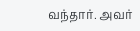வந்தார். அவர்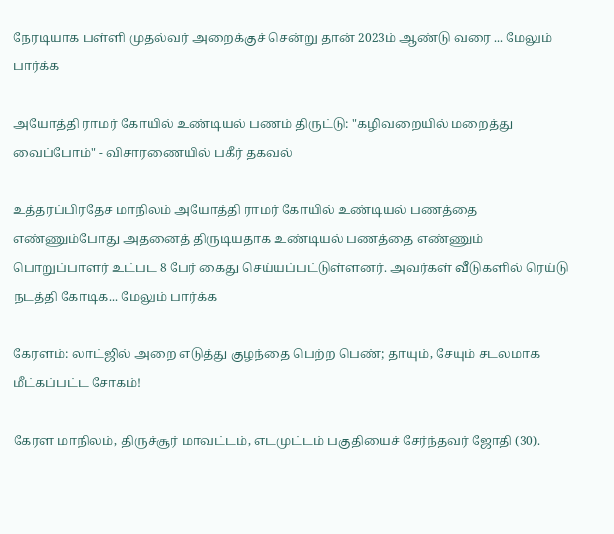நேரடியாக பள்ளி முதல்வர் அறைக்குச் சென்று தான் 2023ம் ஆண்டு வரை ... மேலும் பார்க்க

அயோத்தி ராமர் கோயில் உண்டியல் பணம் திருட்டு: "கழிவறையில் மறைத்து வைப்போம்" - விசாரணையில் பகீர் தகவல்

உத்தரப்பிரதேச மாநிலம் அயோத்தி ராமர் கோயில் உண்டியல் பணத்தை எண்ணும்போது அதனைத் திருடியதாக உண்டியல் பணத்தை எண்ணும் பொறுப்பாளர் உட்பட 8 பேர் கைது செய்யப்பட்டுள்ளனர். அவர்கள் வீடுகளில் ரெய்டு நடத்தி கோடிக... மேலும் பார்க்க

கேரளம்: லாட்ஜில் அறை எடுத்து குழந்தை பெற்ற பெண்; தாயும், சேயும் சடலமாக மீட்கப்பட்ட சோகம்!

கேரள மாநிலம், திருச்சூர் மாவட்டம், எடமுட்டம் பகுதியைச் சேர்ந்தவர் ஜோதி (30).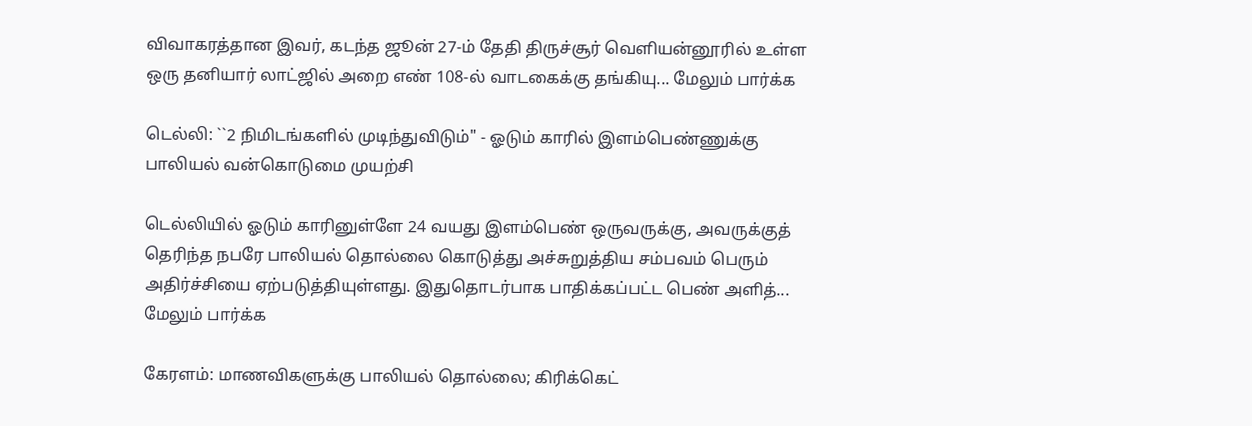விவாகரத்தான இவர், கடந்த ஜூன் 27-ம் தேதி திருச்சூர் வெளியன்னூரில் உள்ள ஒரு தனியார் லாட்ஜில் அறை எண் 108-ல் வாடகைக்கு தங்கியு... மேலும் பார்க்க

டெல்லி: ``2 நிமிடங்களில் முடிந்துவிடும்" - ஓடும் காரில் இளம்பெண்ணுக்கு பாலியல் வன்கொடுமை முயற்சி

டெல்லியில் ஓடும் காரினுள்ளே 24 வயது இளம்பெண் ஒருவருக்கு, அவருக்குத் தெரிந்த நபரே பாலியல் தொல்லை கொடுத்து அச்சுறுத்திய சம்பவம் பெரும் அதிர்ச்சியை ஏற்படுத்தியுள்ளது. இதுதொடர்பாக பாதிக்கப்பட்ட பெண் அளித்... மேலும் பார்க்க

கேரளம்: மாணவிகளுக்கு பாலியல் தொல்லை; கிரிக்கெட்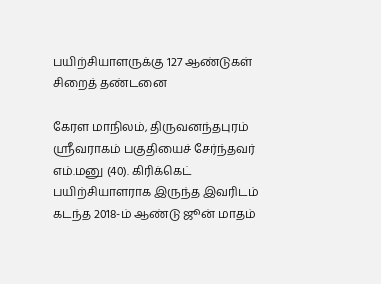பயிற்சியாளருக்கு 127 ஆண்டுகள் சிறைத் தண்டனை

கேரள மாநிலம், திருவனந்தபுரம் ஸ்ரீவராகம் பகுதியைச் சேர்ந்தவர் எம்.மனு (40). கிரிக்கெட் பயிற்சியாளராக இருந்த இவரிடம் கடந்த 2018-ம் ஆண்டு ஜூன் மாதம்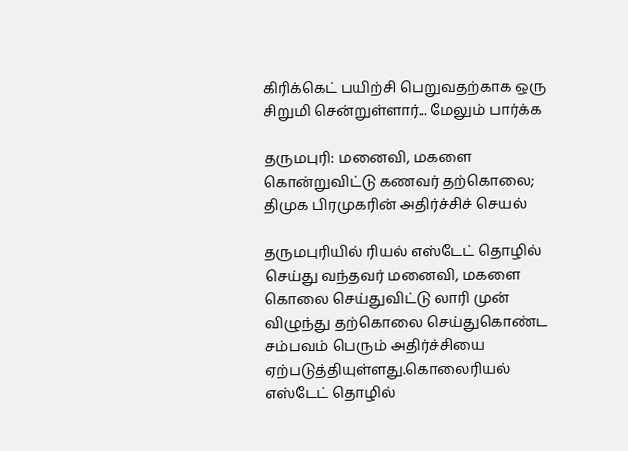கிரிக்கெட் பயிற்சி பெறுவதற்காக ஒரு சிறுமி சென்றுள்ளார்... மேலும் பார்க்க

தருமபுரி: மனைவி, மகளை கொன்றுவிட்டு கணவர் தற்கொலை; திமுக பிரமுகரின் அதிர்ச்சிச் செயல்

தருமபுரியில் ரியல் எஸ்டேட் தொழில் செய்து வந்தவர் மனைவி, மகளை கொலை செய்துவிட்டு லாரி முன் விழுந்து தற்கொலை செய்துகொண்ட சம்பவம் பெரும் அதிர்ச்சியை ஏற்படுத்தியுள்ளது.கொலைரியல் எஸ்டேட் தொழில்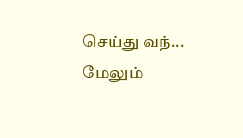செய்து வந்... மேலும்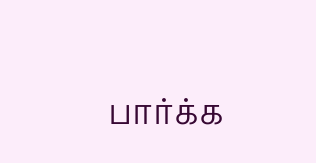பார்க்க